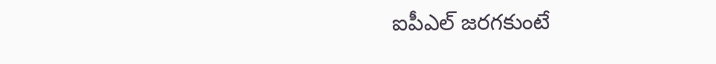ఐపీఎల్ జరగకుంటే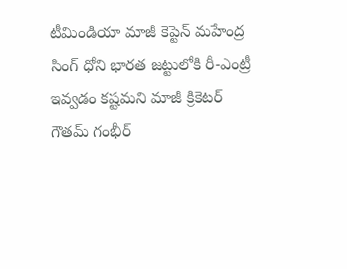టీమిండియా మాజీ కెప్టెన్ మహేంద్ర సింగ్ ధోని భారత జట్టులోకి రీ-ఎంట్రీ ఇవ్వడం కష్టమని మాజీ క్రికెటర్ గౌతమ్ గంభీర్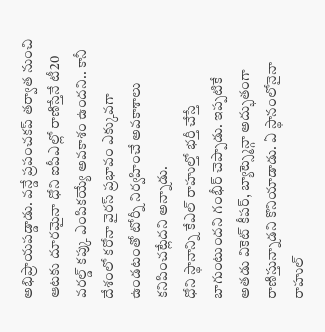అభిప్రాయపడ్డాడు. వన్డే ప్రపంచకప్ తర్వాత నుంచి ఆటకు దూరమైనా ధోని ఐపీఎల్లో రాణిస్తేనే టీ20 వరల్డ్ కప్కు ఎంపికయ్యే అవకాశం ఉందని.. కానీ దేశంలో కరోనా వైరస్ ప్రభావం ఎక్కువగా ఉండటంతో టోర్నీ నిర్వహించే అవకాశాలు కనిపించట్లేదని అన్నాడు.
ధోని స్థానాన్ని కేఎల్ రాహుల్తో భర్తీ చేస్తే బాగుంటుందని గంభీర్ చెప్పాడు. ఇప్పటికే అతడు వికెట్ కీపర్, బ్యాట్స్మెన్గా అద్భుతంగా రాణిస్తున్నాడని కొనియాడాడు. ఏ స్థానంలోనైనా రాహుల్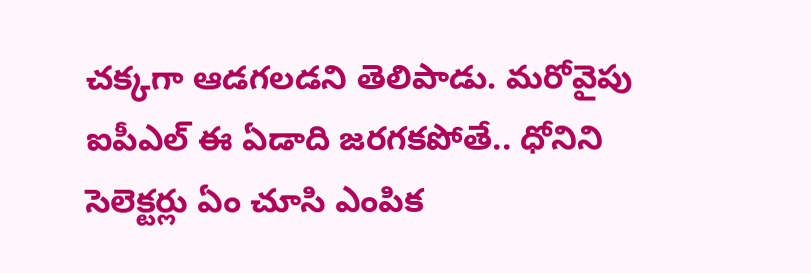చక్కగా ఆడగలడని తెలిపాడు. మరోవైపు ఐపీఎల్ ఈ ఏడాది జరగకపోతే.. ధోనిని సెలెక్టర్లు ఏం చూసి ఎంపిక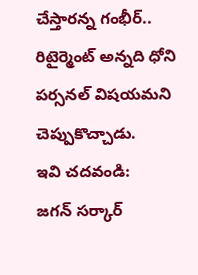చేస్తారన్న గంభీర్.. రిటైర్మెంట్ అన్నది ధోని పర్సనల్ విషయమని చెప్పుకొచ్చాడు.
ఇవి చదవండి:
జగన్ సర్కార్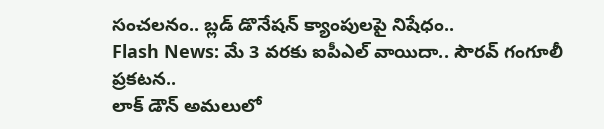సంచలనం.. బ్లడ్ డొనేషన్ క్యాంపులపై నిషేధం..
Flash News: మే 3 వరకు ఐపీఎల్ వాయిదా.. సౌరవ్ గంగూలీ ప్రకటన..
లాక్ డౌన్ అమలులో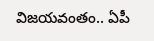విజయవంతం.. ఏపీ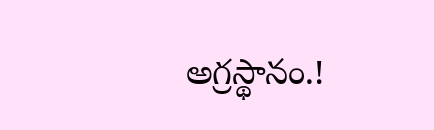అగ్రస్థానం.!